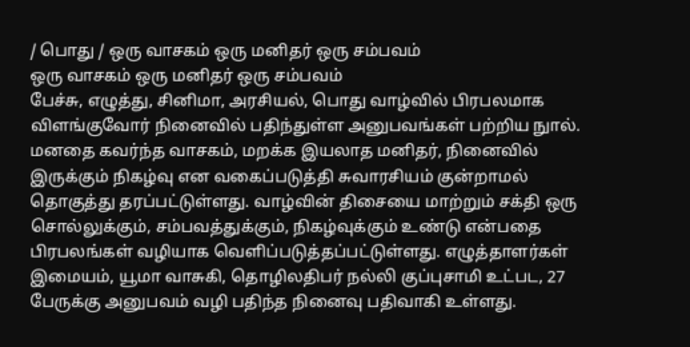/ பொது / ஒரு வாசகம் ஒரு மனிதர் ஒரு சம்பவம்
ஒரு வாசகம் ஒரு மனிதர் ஒரு சம்பவம்
பேச்சு, எழுத்து, சினிமா, அரசியல், பொது வாழ்வில் பிரபலமாக விளங்குவோர் நினைவில் பதிந்துள்ள அனுபவங்கள் பற்றிய நுால். மனதை கவர்ந்த வாசகம், மறக்க இயலாத மனிதர், நினைவில் இருக்கும் நிகழ்வு என வகைப்படுத்தி சுவாரசியம் குன்றாமல் தொகுத்து தரப்பட்டுள்ளது. வாழ்வின் திசையை மாற்றும் சக்தி ஒரு சொல்லுக்கும், சம்பவத்துக்கும், நிகழ்வுக்கும் உண்டு என்பதை பிரபலங்கள் வழியாக வெளிப்படுத்தப்பட்டுள்ளது. எழுத்தாளர்கள் இமையம், யூமா வாசுகி, தொழிலதிபர் நல்லி குப்புசாமி உட்பட, 27 பேருக்கு அனுபவம் வழி பதிந்த நினைவு பதிவாகி உள்ளது.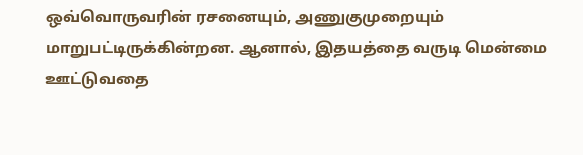ஒவ்வொருவரின் ரசனையும், அணுகுமுறையும் மாறுபட்டிருக்கின்றன. ஆனால், இதயத்தை வருடி மென்மை ஊட்டுவதை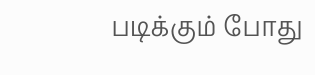படிக்கும் போது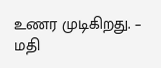உணர முடிகிறது. – மதி